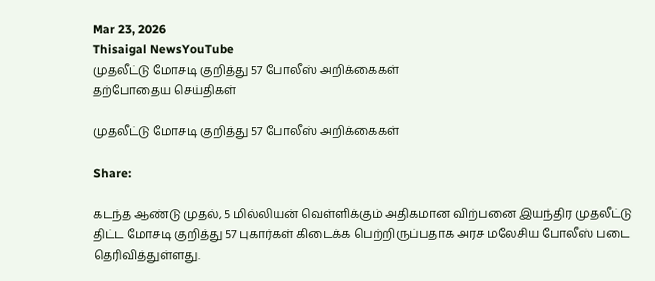Mar 23, 2026
Thisaigal NewsYouTube
முதலீட்டு மோசடி குறித்து 57 போலீஸ் அறிக்கைகள்
தற்போதைய செய்திகள்

முதலீட்டு மோசடி குறித்து 57 போலீஸ் அறிக்கைகள்

Share:

கடந்த ஆண்டு முதல், 5 மில்லியன் வெள்ளிக்கும் அதிகமான விற்பனை இயந்திர முதலீட்டு திட்ட மோசடி குறித்து 57 புகார்கள் கிடைக்க பெற்றிருப்பதாக அரச மலேசிய போலீஸ் படை தெரிவித்துள்ளது.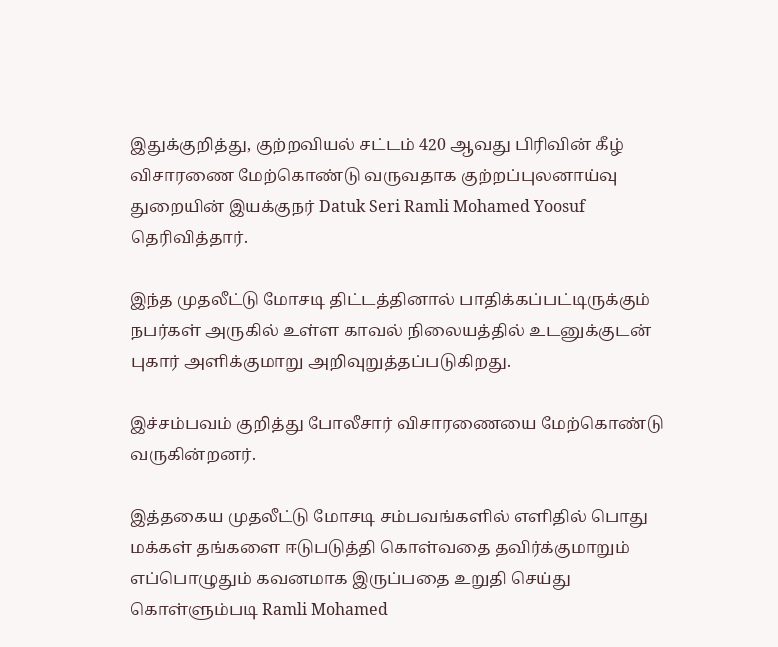இதுக்குறித்து, குற்றவியல் சட்டம் 420 ஆவது பிரிவின் கீழ் விசாரணை மேற்கொண்டு வருவதாக குற்றப்புலனாய்வு துறையின் இயக்குநர் Datuk Seri Ramli Mohamed Yoosuf தெரிவித்தார்.

இந்த முதலீட்டு மோசடி திட்டத்தினால் பாதிக்கப்பட்டிருக்கும் நபர்கள் அருகில் உள்ள காவல் நிலையத்தில் உடனுக்குடன் புகார் அளிக்குமாறு அறிவுறுத்தப்படுகிறது.

இச்சம்பவம் குறித்து போலீசார் விசாரணையை மேற்கொண்டு வருகின்றனர்.

இத்தகைய முதலீட்டு மோசடி சம்பவங்களில் எளிதில் பொது மக்கள் தங்களை ஈடுபடுத்தி கொள்வதை தவிர்க்குமாறும் எப்பொழுதும் கவனமாக இருப்பதை உறுதி செய்து கொள்ளும்படி Ramli Mohamed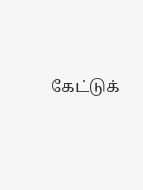கேட்டுக்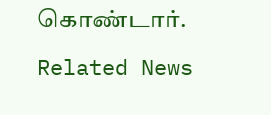கொண்டார்.

Related News